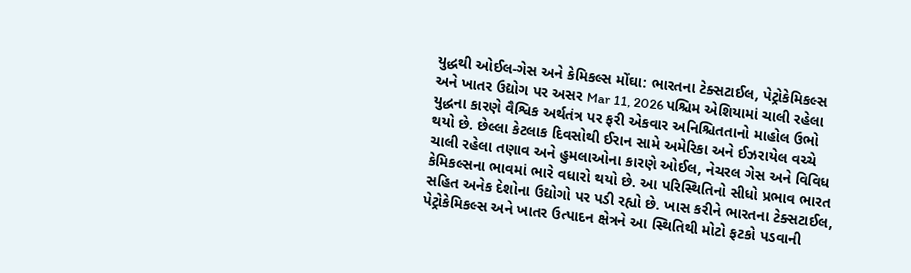યુદ્ધથી ઓઈલ-ગેસ અને કેમિકલ્સ મોંઘા: ભારતના ટેક્સટાઈલ, પેટ્રોકેમિકલ્સ અને ખાતર ઉદ્યોગ પર અસર Mar 11, 2026 પશ્ચિમ એશિયામાં ચાલી રહેલા યુદ્ધના કારણે વૈશ્વિક અર્થતંત્ર પર ફરી એકવાર અનિશ્ચિતતાનો માહોલ ઉભો થયો છે. છેલ્લા કેટલાક દિવસોથી ઈરાન સામે અમેરિકા અને ઈઝરાયેલ વચ્ચે ચાલી રહેલા તણાવ અને હુમલાઓના કારણે ઓઈલ, નેચરલ ગેસ અને વિવિધ કેમિકલ્સના ભાવમાં ભારે વધારો થયો છે. આ પરિસ્થિતિનો સીધો પ્રભાવ ભારત સહિત અનેક દેશોના ઉદ્યોગો પર પડી રહ્યો છે. ખાસ કરીને ભારતના ટેક્સટાઈલ, પેટ્રોકેમિકલ્સ અને ખાતર ઉત્પાદન ક્ષેત્રને આ સ્થિતિથી મોટો ફટકો પડવાની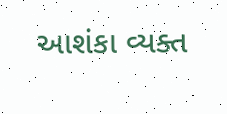આશંકા વ્યક્ત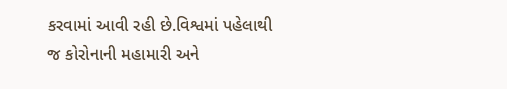કરવામાં આવી રહી છે.વિશ્વમાં પહેલાથી જ કોરોનાની મહામારી અને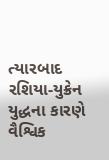ત્યારબાદ રશિયા-યુક્રેન યુદ્ધના કારણે વૈશ્વિક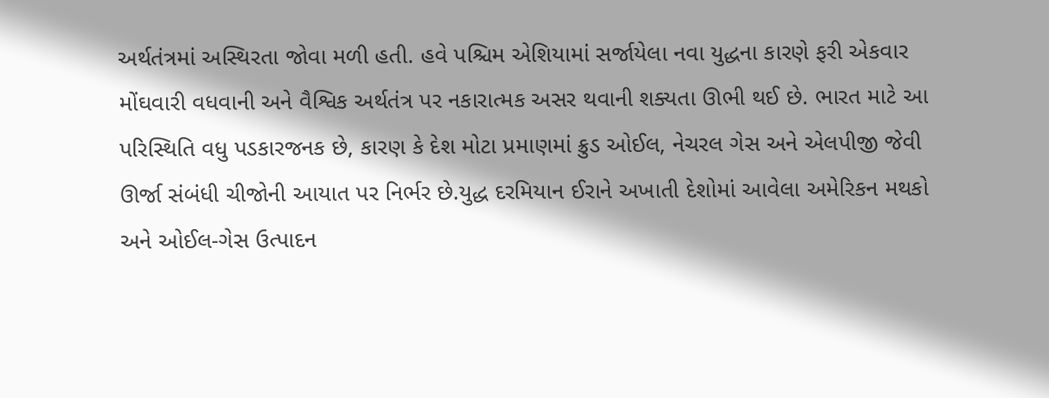અર્થતંત્રમાં અસ્થિરતા જોવા મળી હતી. હવે પશ્ચિમ એશિયામાં સર્જાયેલા નવા યુદ્ધના કારણે ફરી એકવાર મોંઘવારી વધવાની અને વૈશ્વિક અર્થતંત્ર પર નકારાત્મક અસર થવાની શક્યતા ઊભી થઈ છે. ભારત માટે આ પરિસ્થિતિ વધુ પડકારજનક છે, કારણ કે દેશ મોટા પ્રમાણમાં ક્રુડ ઓઈલ, નેચરલ ગેસ અને એલપીજી જેવી ઊર્જા સંબંધી ચીજોની આયાત પર નિર્ભર છે.યુદ્ધ દરમિયાન ઈરાને અખાતી દેશોમાં આવેલા અમેરિકન મથકો અને ઓઈલ-ગેસ ઉત્પાદન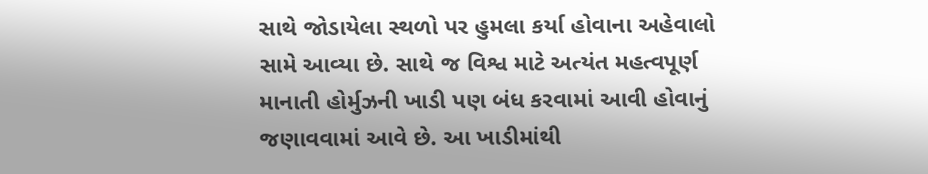સાથે જોડાયેલા સ્થળો પર હુમલા કર્યા હોવાના અહેવાલો સામે આવ્યા છે. સાથે જ વિશ્વ માટે અત્યંત મહત્વપૂર્ણ માનાતી હોર્મુઝની ખાડી પણ બંધ કરવામાં આવી હોવાનું જણાવવામાં આવે છે. આ ખાડીમાંથી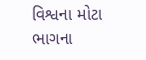વિશ્વના મોટા ભાગના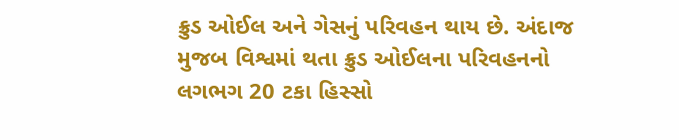ક્રુડ ઓઈલ અને ગેસનું પરિવહન થાય છે. અંદાજ મુજબ વિશ્વમાં થતા ક્રુડ ઓઈલના પરિવહનનો લગભગ 20 ટકા હિસ્સો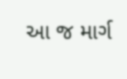આ જ માર્ગ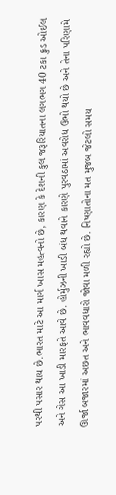પરથી પસાર થાય છે.ભારત માટે આ માર્ગ ખાસ મહત્વનો છે, કારણ કે દેશની કુલ જરૂરિયાતના લગભગ 40 ટકા ક્રુડ ઓઈલ અને ગેસ આ ખાડી મારફતે આવે છે. હોર્મુઝની ખાડી બંધ થવાને કારણે પુરવઠામાં અવરોધ ઉભો થયો છે અને તેના પરિણામે ઊર્જા બજારમાં અછત અને ભાવવધારો જોવા મળી રહ્યો છે. નિષ્ણાતોના મત મુજબ જેટલો સમય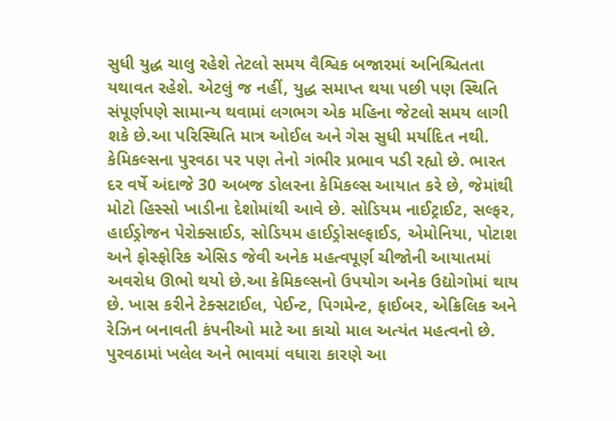સુધી યુદ્ધ ચાલુ રહેશે તેટલો સમય વૈશ્વિક બજારમાં અનિશ્ચિતતા યથાવત રહેશે. એટલું જ નહીં, યુદ્ધ સમાપ્ત થયા પછી પણ સ્થિતિ સંપૂર્ણપણે સામાન્ય થવામાં લગભગ એક મહિના જેટલો સમય લાગી શકે છે.આ પરિસ્થિતિ માત્ર ઓઈલ અને ગેસ સુધી મર્યાદિત નથી. કેમિકલ્સના પુરવઠા પર પણ તેનો ગંભીર પ્રભાવ પડી રહ્યો છે. ભારત દર વર્ષે અંદાજે 30 અબજ ડોલરના કેમિકલ્સ આયાત કરે છે, જેમાંથી મોટો હિસ્સો ખાડીના દેશોમાંથી આવે છે. સોડિયમ નાઈટ્રાઈટ, સલ્ફર, હાઈડ્રોજન પેરોક્સાઈડ, સોડિયમ હાઈડ્રોસલ્ફાઈડ, એમોનિયા, પોટાશ અને ફોસ્ફોરિક એસિડ જેવી અનેક મહત્વપૂર્ણ ચીજોની આયાતમાં અવરોધ ઊભો થયો છે.આ કેમિકલ્સનો ઉપયોગ અનેક ઉદ્યોગોમાં થાય છે. ખાસ કરીને ટેક્સટાઈલ, પેઈન્ટ, પિગમેન્ટ, ફાઈબર, એક્રિલિક અને રેઝિન બનાવતી કંપનીઓ માટે આ કાચો માલ અત્યંત મહત્વનો છે. પુરવઠામાં ખલેલ અને ભાવમાં વધારા કારણે આ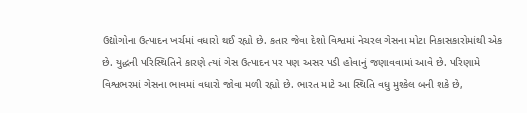ઉદ્યોગોના ઉત્પાદન ખર્ચમાં વધારો થઈ રહ્યો છે. કતાર જેવા દેશો વિશ્વમાં નેચરલ ગેસના મોટા નિકાસકારોમાંથી એક છે. યુદ્ધની પરિસ્થિતિને કારણે ત્યાં ગેસ ઉત્પાદન પર પણ અસર પડી હોવાનું જણાવવામાં આવે છે. પરિણામે વિશ્વભરમાં ગેસના ભાવમાં વધારો જોવા મળી રહ્યો છે. ભારત માટે આ સ્થિતિ વધુ મુશ્કેલ બની શકે છે,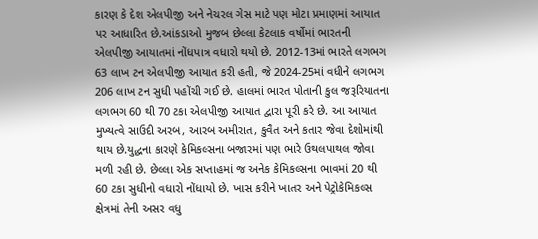કારણ કે દેશ એલપીજી અને નેચરલ ગેસ માટે પણ મોટા પ્રમાણમાં આયાત પર આધારિત છે.આંકડાઓ મુજબ છેલ્લા કેટલાક વર્ષોમાં ભારતની એલપીજી આયાતમાં નોંધપાત્ર વધારો થયો છે. 2012-13માં ભારતે લગભગ 63 લાખ ટન એલપીજી આયાત કરી હતી, જે 2024-25માં વધીને લગભગ 206 લાખ ટન સુધી પહોંચી ગઈ છે. હાલમાં ભારત પોતાની કુલ જરૂરિયાતના લગભગ 60 થી 70 ટકા એલપીજી આયાત દ્વારા પૂરી કરે છે. આ આયાત મુખ્યત્વે સાઉદી અરબ, આરબ અમીરાત, કુવૈત અને કતાર જેવા દેશોમાંથી થાય છે.યુદ્ધના કારણે કેમિકલ્સના બજારમાં પણ ભારે ઉથલપાથલ જોવા મળી રહી છે. છેલ્લા એક સપ્તાહમાં જ અનેક કેમિકલ્સના ભાવમાં 20 થી 60 ટકા સુધીનો વધારો નોંધાયો છે. ખાસ કરીને ખાતર અને પેટ્રોકેમિકલ્સ ક્ષેત્રમાં તેની અસર વધુ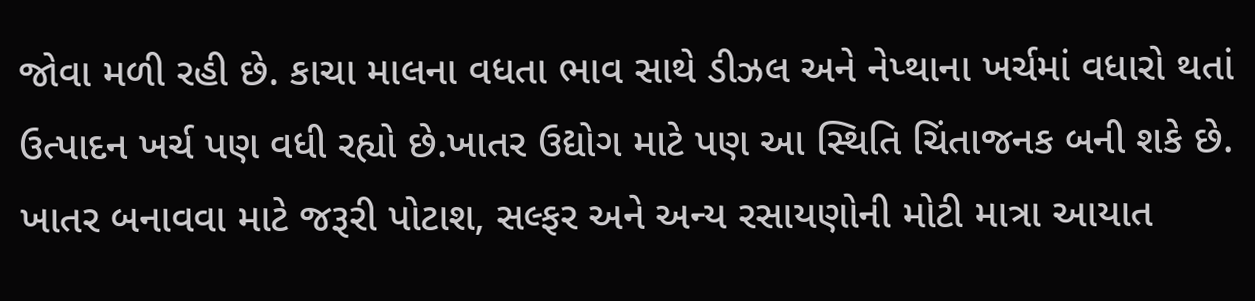જોવા મળી રહી છે. કાચા માલના વધતા ભાવ સાથે ડીઝલ અને નેપ્થાના ખર્ચમાં વધારો થતાં ઉત્પાદન ખર્ચ પણ વધી રહ્યો છે.ખાતર ઉદ્યોગ માટે પણ આ સ્થિતિ ચિંતાજનક બની શકે છે. ખાતર બનાવવા માટે જરૂરી પોટાશ, સલ્ફર અને અન્ય રસાયણોની મોટી માત્રા આયાત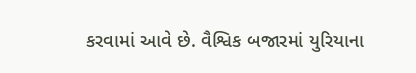કરવામાં આવે છે. વૈશ્વિક બજારમાં યુરિયાના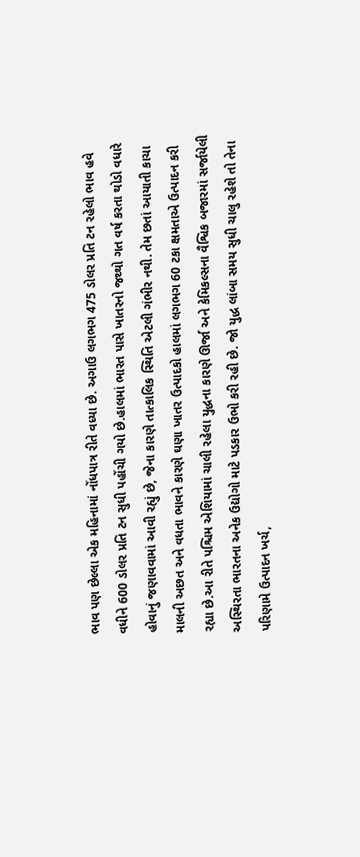ભાવ પણ છેલ્લા એક મહિનામાં નોંધપાત્ર રીતે વધ્યા છે. અગાઉ લગભગ 475 ડોલર પ્રતિ ટન રહેલો ભાવ હવે વધીને 600 ડોલર પ્રતિ ટન સુધી પહોંચી ગયો છે.હાલમાં ભારત પાસે ખાતરનો જથ્થો ગત વર્ષ કરતા થોડો વધારે હોવાનું જણાવવામાં આવી રહ્યું છે, જેના કારણે તાત્કાલિક સ્થિતિ એટલી ગંભીર નથી. તેમ છતાં આયાતી કાચા માલની અછત અને વધતા ભાવને કારણે ઘણા ખાતર ઉત્પાદકો હાલમાં લગભગ 60 ટકા ક્ષમતાએ ઉત્પાદન કરી રહ્યા છે.આ રીતે પશ્ચિમ એશિયામાં ચાલી રહેલા યુદ્ધના કારણે ઊર્જા અને કેમિકલ્સના વૈશ્વિક બજારમાં સર્જાયેલી અસ્થિરતા ભારતના અનેક ઉદ્યોગો માટે પડકાર ઉભો કરી રહી છે. જો યુદ્ધ લાંબા સમય સુધી ચાલુ રહેશે તો તેના પરિણામે ઉત્પાદન ખર્ચ,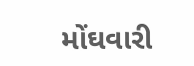મોંઘવારી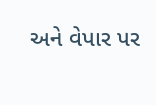અને વેપાર પર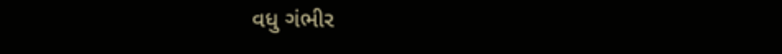વધુ ગંભીર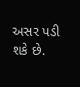અસર પડી શકે છે.